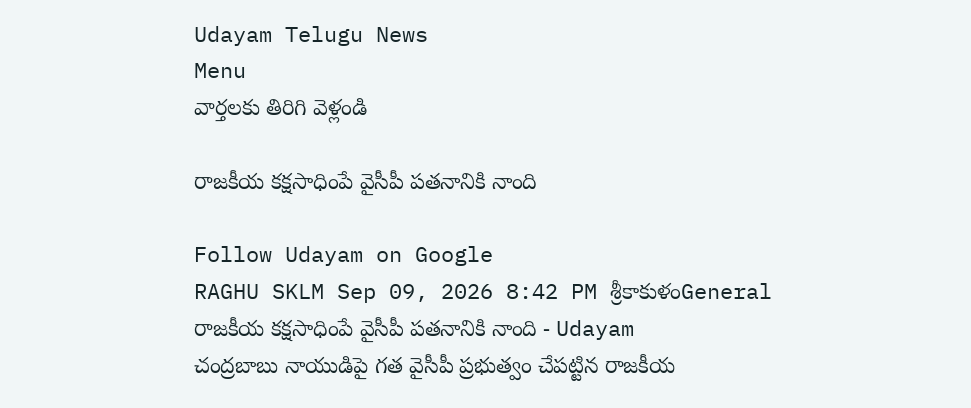Udayam Telugu News
Menu
వార్తలకు తిరిగి వెళ్లండి

రాజకీయ కక్షసాధింపే వైసీపీ పతనానికి నాంది

Follow Udayam on Google
RAGHU SKLM Sep 09, 2026 8:42 PM శ్రీకాకుళంGeneral
రాజకీయ కక్షసాధింపే వైసీపీ పతనానికి నాంది - Udayam
చంద్రబాబు నాయుడిపై గత వైసీపీ ప్రభుత్వం చేపట్టిన రాజకీయ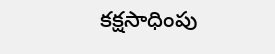కక్షసాధింపు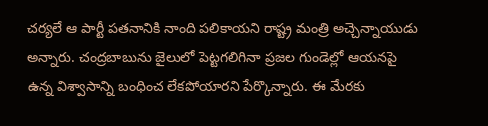చర్యలే ఆ పార్టీ పతనానికి నాంది పలికాయని రాష్ట్ర మంత్రి అచ్చెన్నాయుడు అన్నారు. చంద్రబాబును జైలులో పెట్టగలిగినా ప్రజల గుండెల్లో ఆయనపై ఉన్న విశ్వాసాన్ని బంధించ లేకపోయారని పేర్కొన్నారు. ఈ మేరకు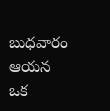బుధవారం ఆయన ఒక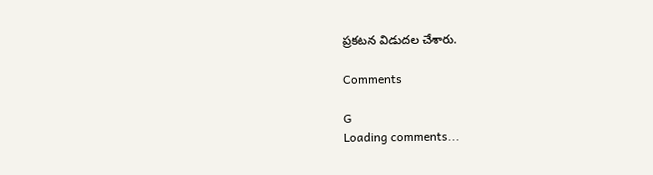ప్రకటన విడుదల చేశారు.

Comments

G
Loading comments...